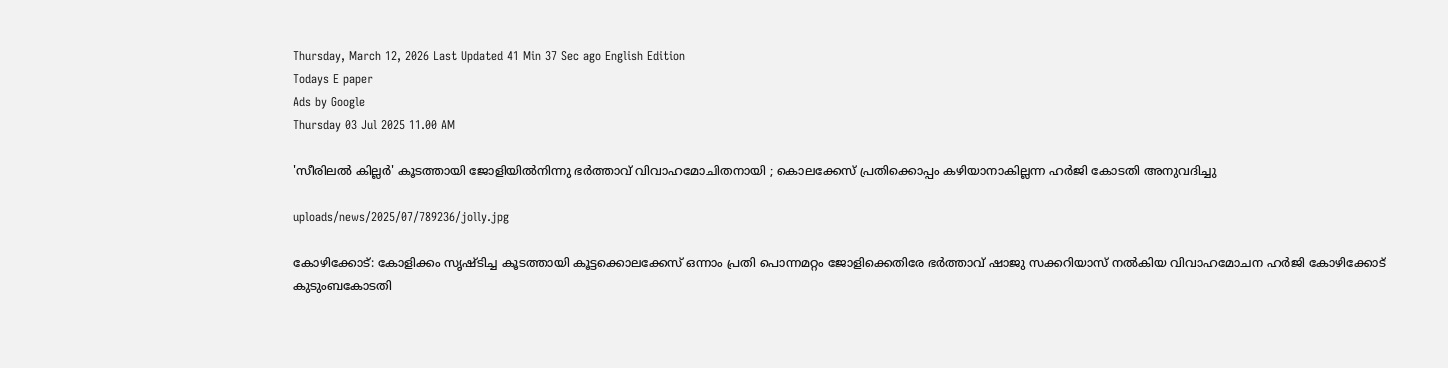Thursday, March 12, 2026 Last Updated 41 Min 37 Sec ago English Edition
Todays E paper
Ads by Google
Thursday 03 Jul 2025 11.00 AM

'സീരിലല്‍ കില്ലര്‍' കൂടത്തായി ജോളിയില്‍നിന്നു ഭര്‍ത്താവ് വിവാഹമോചിതനായി ; കൊലക്കേസ് പ്രതിക്കൊപ്പം കഴിയാനാകില്ലന്ന ഹര്‍ജി കോടതി അനുവദിച്ചു

uploads/news/2025/07/789236/jolly.jpg

കോഴിക്കോട്: കോളിക്കം സൃഷ്ടിച്ച കൂടത്തായി കൂട്ടക്കൊലക്കേസ് ഒന്നാം പ്രതി പൊന്നമറ്റം ജോളിക്കെതിരേ ഭര്‍ത്താവ് ഷാജു സക്കറിയാസ് നല്‍കിയ വിവാഹമോചന ഹര്‍ജി കോഴിക്കോട് കുടുംബകോടതി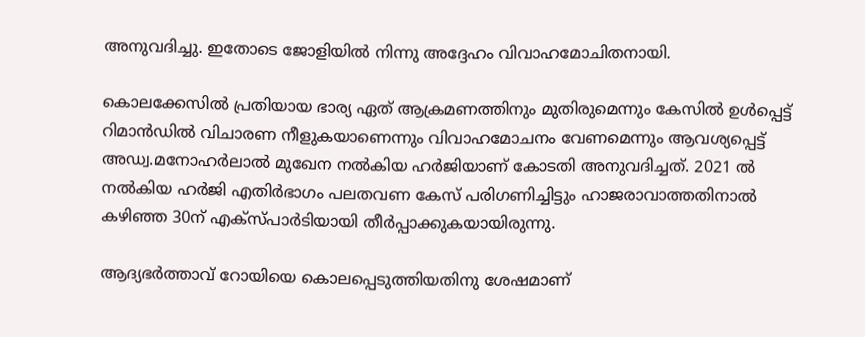അനുവദിച്ചു. ഇതോടെ ജോളിയില്‍ നിന്നു അദ്ദേഹം വിവാഹമോചിതനായി.

കൊലക്കേസില്‍ പ്രതിയായ ഭാര്യ ഏത് ആക്രമണത്തിനും മുതിരുമെന്നും കേസില്‍ ഉള്‍പ്പെട്ട് റിമാന്‍ഡില്‍ വിചാരണ നീളുകയാണെന്നും വിവാഹമോചനം വേണമെന്നും ആവശ്യപ്പെട്ട് അഡ്വ.മനോഹര്‍ലാല്‍ മുഖേന നല്‍കിയ ഹര്‍ജിയാണ് കോടതി അനുവദിച്ചത്. 2021 ല്‍ നല്‍കിയ ഹര്‍ജി എതിര്‍ഭാഗം പലതവണ കേസ് പരിഗണിച്ചിട്ടും ഹാജരാവാത്തതിനാല്‍ കഴിഞ്ഞ 30ന് എക്‌സ്പാര്‍ടിയായി തീര്‍പ്പാക്കുകയായിരുന്നു.

ആദ്യഭര്‍ത്താവ് റോയിയെ കൊലപ്പെടുത്തിയതിനു ശേഷമാണ്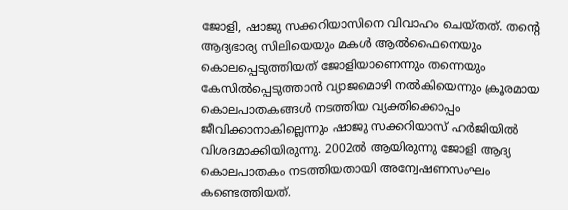ജോളി, ഷാജു സക്കറിയാസിനെ വിവാഹം ചെയ്തത്. തന്റെ ആദ്യഭാര്യ സിലിയെയും മകള്‍ ആല്‍ഫൈനെയും കൊലപ്പെടുത്തിയത് ജോളിയാണെന്നും തന്നെയും കേസില്‍പ്പെടുത്താന്‍ വ്യാജമൊഴി നല്‍കിയെന്നും ക്രൂരമായ കൊലപാതകങ്ങള്‍ നടത്തിയ വ്യക്തിക്കൊപ്പം ജീവിക്കാനാകില്ലെന്നും ഷാജു സക്കറിയാസ് ഹര്‍ജിയില്‍ വിശദമാക്കിയിരുന്നു. 2002ല്‍ ആയിരുന്നു ജോളി ആദ്യ കൊലപാതകം നടത്തിയതായി അന്വേഷണസംഘം കണ്ടെത്തിയത്.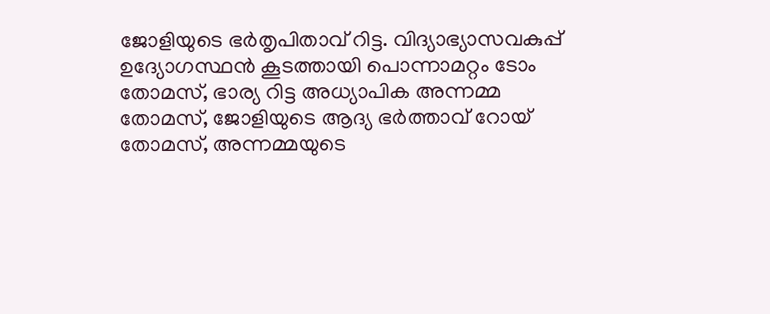ജോളിയുടെ ഭര്‍തൃപിതാവ് റിട്ട. വിദ്യാഭ്യാസവകുപ്പ് ഉദ്യോഗസ്ഥന്‍ കൂടത്തായി പൊന്നാമറ്റം ടോം തോമസ്, ഭാര്യ റിട്ട അധ്യാപിക അന്നമ്മ തോമസ്, ജോളിയുടെ ആദ്യ ഭര്‍ത്താവ് റോയ് തോമസ്, അന്നമ്മയുടെ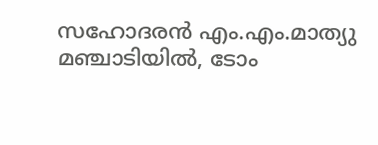സഹോദരന്‍ എം.എം.മാത്യു മഞ്ചാടിയില്‍, ടോം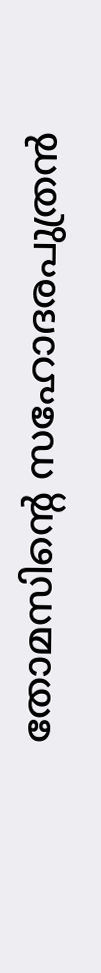തോമസിന്റെ സഹോദരപുത്രന്‍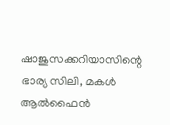ഷാജുസക്കറിയാസിന്റെ ഭാര്യ സിലി, മകള്‍ ആല്‍ഫൈന്‍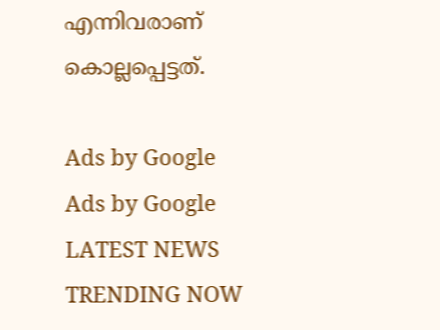എന്നിവരാണ് കൊല്ലപ്പെട്ടത്.

Ads by Google
Ads by Google
LATEST NEWS
TRENDING NOW